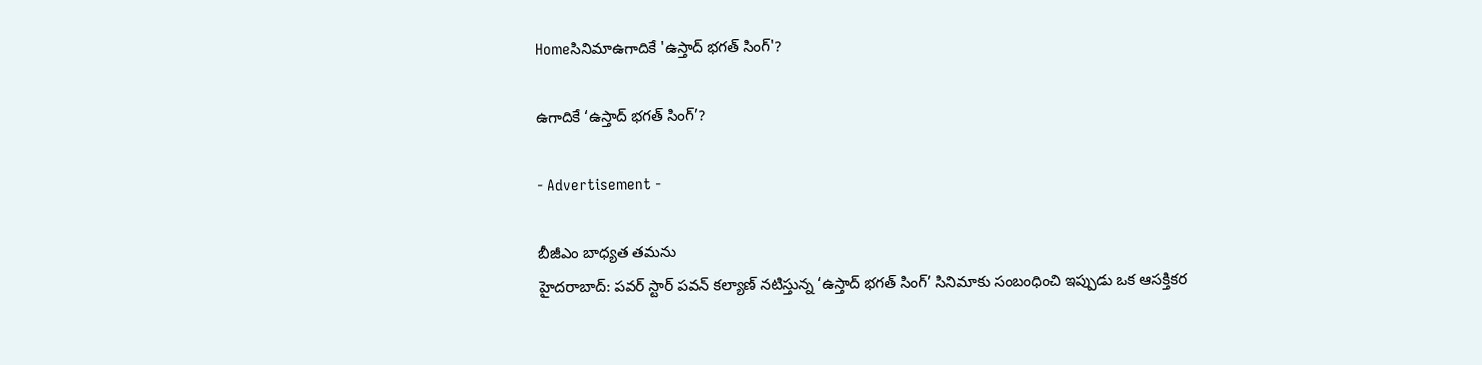Homeసినిమాఉగాదికే 'ఉస్తాద్ భగత్ సింగ్'?

ఉగాదికే ‘ఉస్తాద్ భగత్ సింగ్’?

- Advertisement -

బీజీఎం బాధ్యత తమను
హైదరాబాద్: పవర్ స్టార్ పవన్ కల్యాణ్ నటిస్తున్న ‘ఉస్తాద్ భగత్ సింగ్’ సినిమాకు సంబంధించి ఇప్పుడు ఒక ఆసక్తికర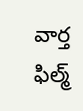వార్త ఫిల్మ్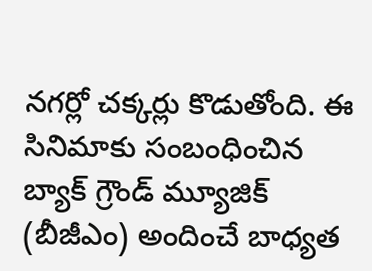నగర్లో చక్కర్లు కొడుతోంది. ఈ సినిమాకు సంబంధించిన బ్యాక్ గ్రౌండ్ మ్యూజిక్ (బీజీఎం) అందించే బాధ్యత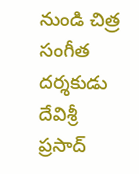నుండి చిత్ర సంగీత దర్శకుడు దేవిశ్రీ ప్రసాద్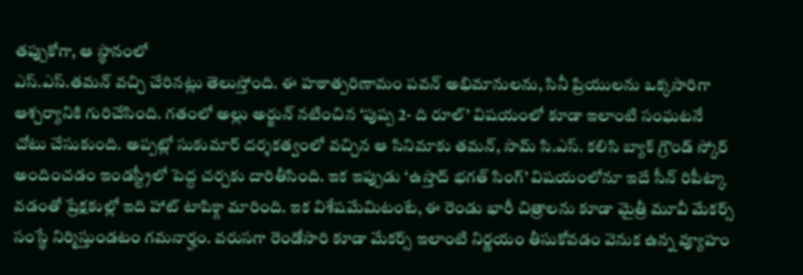తప్పుకోగా, ఆ స్థానంలో
ఎస్.ఎస్.తమన్ వచ్చి చేరినట్లు తెలుస్తోంది. ఈ హఠాత్పరిణామం పవన్ అభిమానులను, సినీ ప్రియులను ఒక్కసారిగా ఆశ్చర్యానికి గురిచేసింది. గతంలో అల్లు అర్జున్ నటించిన ‘పుష్ప 2- ది రూల్’ విషయంలో కూడా ఇలాంటి సంఘటనే చోటు చేసుకుంది. అప్పట్లో సుకుమార్ దర్శకత్వంలో వచ్చిన ఆ సినిమాకు తమన్, సామ్ సి.ఎస్. కలిసి బ్యాక్ గ్రౌండ్ స్కోర్ అందించడం ఇండస్ట్రీలో పెద్ద చర్చకు దారితీసింది. ఇక ఇప్పుడు ‘ఉస్తాద్ భగత్ సింగ్’ విషయంలోనూ ఇదే సీన్ రిపీట్కా వడంతో ప్రేక్షకుల్లో ఇది హాట్ టాపిక్గా మారింది. ఇక విశేషమేమిటంటే, ఈ రెండు భారీ చిత్రాలను కూడా మైత్రీ మూవీ మేకర్స్ సంస్థే నిర్మిస్తుండటం గమనార్హం. వరుసగా రెండోసారి కూడా మేకర్స్ ఇలాంటి నిర్ణయం తీసుకోవడం వెనుక ఉన్న వ్యూహం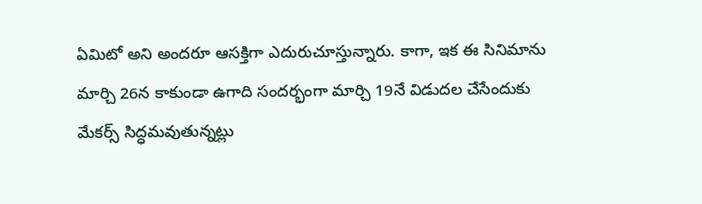ఏమిటో అని అందరూ ఆసక్తిగా ఎదురుచూస్తున్నారు. కాగా, ఇక ఈ సినిమాను మార్చి 26న కాకుండా ఉగాది సందర్భంగా మార్చి 19నే విడుదల చేసేందుకు మేకర్స్ సిద్ధమవుతున్నట్లు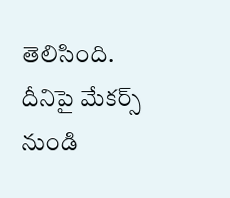తెలిసింది. దీనిపై మేకర్స్ నుండి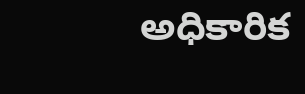అధికారిక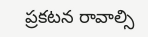ప్రకటన రావాల్సి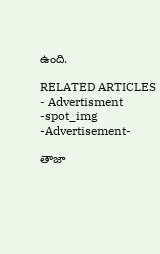ఉంది.

RELATED ARTICLES
- Advertisment -spot_img
-Advertisement-

తాజా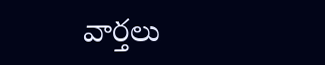వార్తలు